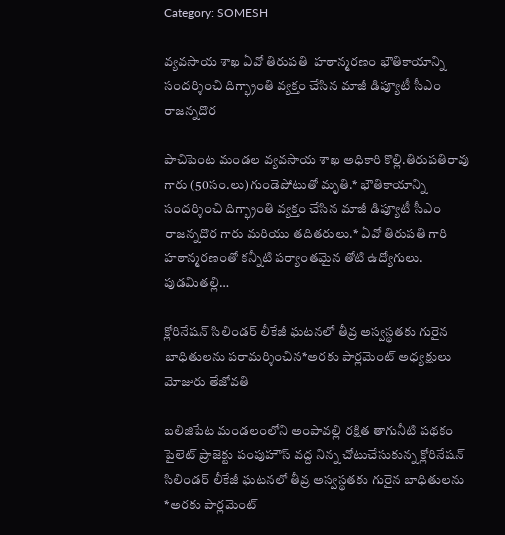Category: SOMESH

వ్యవసాయ శాఖ ఏవో తిరుపతి  హఠాన్మరణం భౌతికాయాన్ని సందర్శించి దిగ్భ్రాంతి వ్యక్తం చేసిన మాజీ డిప్యూటీ సీఎం రాజన్నదొర

పాచిపెంట మండల వ్యవసాయ శాఖ అధికారి కొల్లి.తిరుపతిరావు గారు (50సం.లు)గుండెపోటుతో మృతి.* భౌతికాయాన్ని సందర్శించి దిగ్భ్రాంతి వ్యక్తం చేసిన మాజీ డిప్యూటీ సీఎం రాజన్నదొర గారు మరియు తదితరులు.* ఏవో తిరుపతి గారి హఠాన్మరణంతో కన్నీటి పర్యాంతమైన తోటి ఉద్యోగులు. పుడమితల్లి…

క్లోరినేషన్ సిలిండర్ లీకేజీ ఘటనలో తీవ్ర అస్వస్థతకు గురైన బాధితులను పరామర్శించిన*అరకు పార్లమెంట్ అధ్యక్షులు  మోజురు తేజోవతి

బలిజిపేట మండలంలోని అంపావల్లి రక్షిత తాగునీటి పథకం పైలెట్ ప్రాజెక్టు పంపుహౌస్ వద్ద నిన్న చోటుచేసుకున్న క్లోరినేషన్ సిలిండర్ లీకేజీ ఘటనలో తీవ్ర అస్వస్థతకు గురైన బాధితులను *అరకు పార్లమెంట్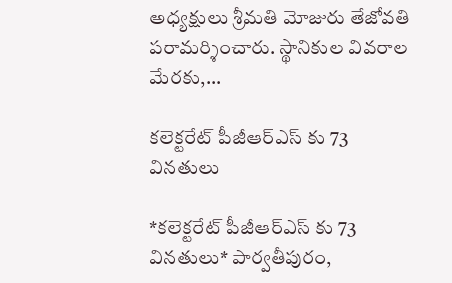అధ్యక్షులు శ్రీమతి మోజురు తేజోవతి పరామర్శించారు. స్థానికుల వివరాల మేరకు,…

కలెక్టరేట్ పీజీఆర్ఎస్ కు 73 విన‌తులు

*కలెక్టరేట్ పీజీఆర్ఎస్ కు 73 విన‌తులు* పార్వతీపురం,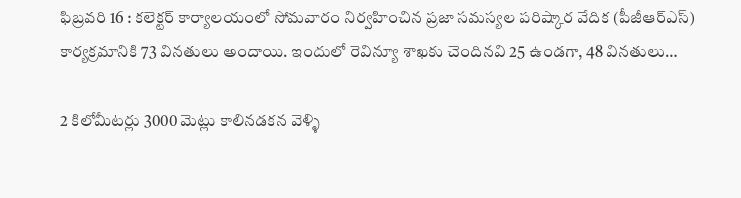ఫిబ్రవరి 16 : కలెక్టర్ కార్యాలయంలో సోమవారం నిర్వహించిన ప్రజా సమస్యల పరిష్కార వేదిక (పీజీఆర్ఎస్) కార్యక్రమానికి 73 వినతులు అందాయి. ఇందులో రెవిన్యూ శాఖకు చెందినవి 25 ఉండగా, 48 వినతులు…

2 కిలోమీటర్లు 3000 మెట్లు కాలినడకన వెళ్ళి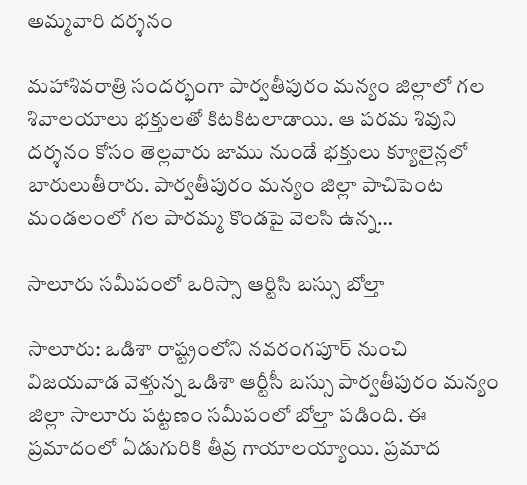అమ్మవారి దర్శనం

మహాశివరాత్రి సందర్భంగా పార్వతీపురం మన్యం జిల్లాలో గల శివాలయాలు భక్తులతో కిటకిటలాడాయి. ఆ పరమ శివుని దర్శనం కోసం తెల్లవారు జాము నుండే భక్తులు క్యూలైన్లలో బారులుతీరారు. పార్వతీపురం మన్యం జిల్లా పాచిపెంట మండలంలో గల పారమ్మ కొండపై వెలసి ఉన్న…

సాలూరు సమీపంలో ఒరిస్సా ఆర్టిసి బస్సు బోల్తా

సాలూరు: ఒడిశా రాష్ట్రంలోని నవరంగపూర్ నుంచి విజయవాడ వెళ్తున్న ఒడిశా ఆర్టీసీ బస్సు పార్వతీపురం మన్యం జిల్లా సాలూరు పట్టణం సమీపంలో బోల్తా పడింది. ఈ ప్రమాదంలో ఏడుగురికి తీవ్ర గాయాలయ్యాయి. ప్రమాద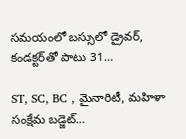సమయంలో బస్సులో డ్రైవర్, కండక్టర్‌తో పాటు 31…

ST, SC, BC , మైనారిటీ, మహిళా సంక్షేమ బడ్జెట్…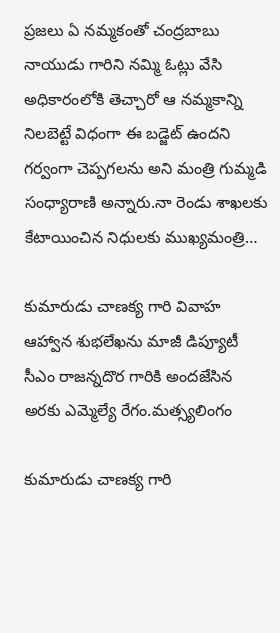ప్రజలు ఏ నమ్మకంతో చంద్రబాబు నాయుడు గారిని నమ్మి ఓట్లు వేసి అధికారంలోకి తెచ్చారో ఆ నమ్మకాన్ని నిలబెట్టే విధంగా ఈ బడ్జెట్ ఉందని గర్వంగా చెప్పగలను అని మంత్రి గుమ్మడి సంధ్యారాణి అన్నారు.నా రెండు శాఖలకు కేటాయించిన నిధులకు ముఖ్యమంత్రి…

కుమారుడు చాణక్య గారి వివాహ ఆహ్వాన శుభలేఖను మాజీ డిప్యూటీ సీఎం రాజన్నదొర గారికి అందజేసిన అరకు ఎమ్మెల్యే రేగం.మత్స్యలింగం

కుమారుడు చాణక్య గారి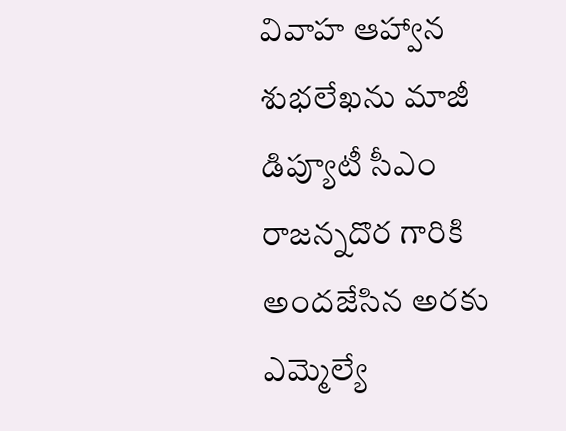వివాహ ఆహ్వాన శుభలేఖను మాజీ డిప్యూటీ సీఎం రాజన్నదొర గారికి అందజేసిన అరకు ఎమ్మెల్యే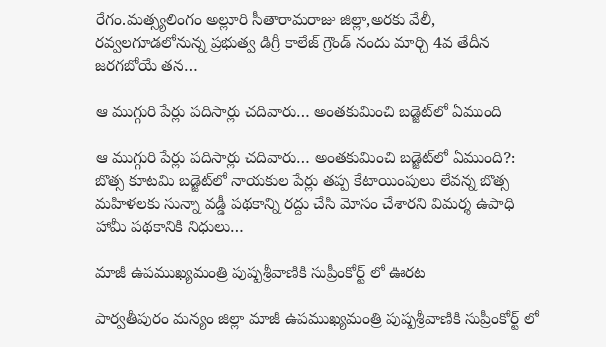రేగం.మత్స్యలింగం అల్లూరి సీతారామరాజు జిల్లా,అరకు వేలీ, రవ్వలగూడలోనున్న ప్రభుత్వ డిగ్రీ కాలేజ్ గ్రౌండ్ నందు మార్చి 4వ తేదీన జరగబోయే తన…

ఆ ముగ్గురి పేర్లు పదిసార్లు చదివారు… అంతకుమించి బడ్జెట్‌లో ఏముంది

ఆ ముగ్గురి పేర్లు పదిసార్లు చదివారు… అంతకుమించి బడ్జెట్‌లో ఏముంది?: బొత్స కూటమి బడ్జెట్‌లో నాయకుల పేర్లు తప్ప కేటాయింపులు లేవన్న బొత్స మహిళలకు సున్నా వడ్డీ పథకాన్ని రద్దు చేసి మోసం చేశారని విమర్శ ఉపాధి హామీ పథకానికి నిధులు…

మాజీ ఉపముఖ్యమంత్రి పుష్పశ్రీవాణికి సుప్రీంకోర్ట్ లో ఊరట

పార్వతీపురం మన్యం జిల్లా మాజీ ఉపముఖ్యమంత్రి పుష్పశ్రీవాణికి సుప్రీంకోర్ట్ లో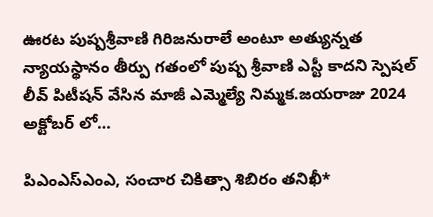ఊరట పుష్పశ్రీవాణి గిరిజనురాలే అంటూ అత్యున్నత న్యాయస్థానం తీర్పు గతంలో పుష్ప శ్రీవాణి ఎస్టీ కాదని స్పెషల్ లీవ్ పిటీషన్ వేసిన మాజీ ఎమ్మెల్యే నిమ్మక.జయరాజు 2024 అక్టోబర్ లో…

పిఎంఎస్ఎంఎ, సంచార చికిత్సా శిబిరం తనిఖీ*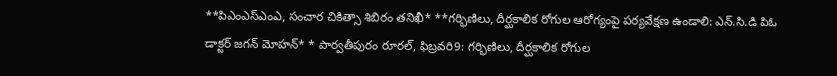**పిఎంఎస్ఎంఎ, సంచార చికిత్సా శిబిరం తనిఖీ* **గర్భిణిలు, దీర్ఘకాలిక రోగుల ఆరోగ్యంపై పర్యవేక్షణ ఉండాలి: ఎన్.సి.డి పిఓ డాక్టర్ జగన్ మోహన్* * పార్వతీపురం రూరల్, ఫిబ్రవరి9: గర్భిణిలు, దీర్ఘకాలిక రోగుల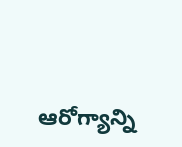ఆరోగ్యాన్ని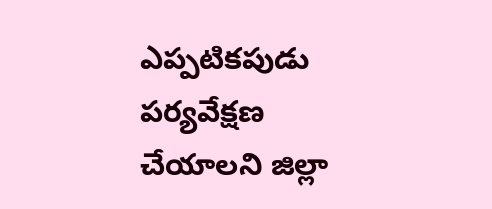ఎప్పటికపుడు పర్యవేక్షణ చేయాలని జిల్లా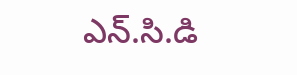ఎన్.సి.డి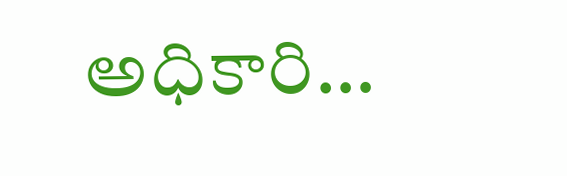అధికారి…